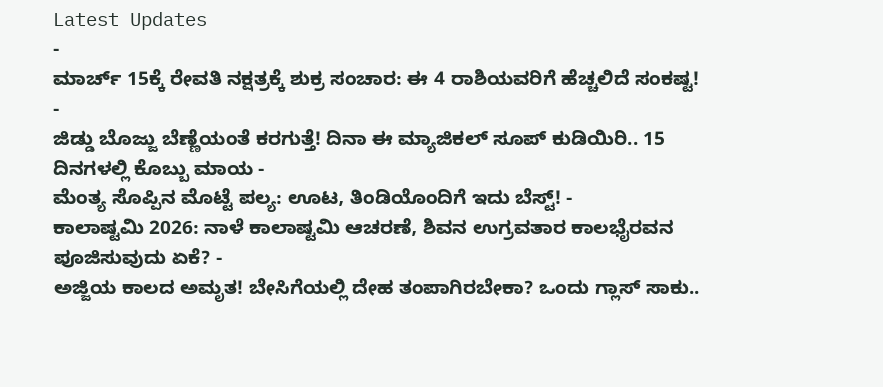Latest Updates
-
ಮಾರ್ಚ್ 15ಕ್ಕೆ ರೇವತಿ ನಕ್ಷತ್ರಕ್ಕೆ ಶುಕ್ರ ಸಂಚಾರ: ಈ 4 ರಾಶಿಯವರಿಗೆ ಹೆಚ್ಚಲಿದೆ ಸಂಕಷ್ಟ! -
ಜಿಡ್ಡು ಬೊಜ್ಜು ಬೆಣ್ಣೆಯಂತೆ ಕರಗುತ್ತೆ! ದಿನಾ ಈ ಮ್ಯಾಜಿಕಲ್ ಸೂಪ್ ಕುಡಿಯಿರಿ.. 15 ದಿನಗಳಲ್ಲಿ ಕೊಬ್ಬು ಮಾಯ -
ಮೆಂತ್ಯ ಸೊಪ್ಪಿನ ಮೊಟ್ಟೆ ಪಲ್ಯ: ಊಟ, ತಿಂಡಿಯೊಂದಿಗೆ ಇದು ಬೆಸ್ಟ್! -
ಕಾಲಾಷ್ಟಮಿ 2026: ನಾಳೆ ಕಾಲಾಷ್ಟಮಿ ಆಚರಣೆ, ಶಿವನ ಉಗ್ರವತಾರ ಕಾಲಭೈರವನ ಪೂಜಿಸುವುದು ಏಕೆ? -
ಅಜ್ಜಿಯ ಕಾಲದ ಅಮೃತ! ಬೇಸಿಗೆಯಲ್ಲಿ ದೇಹ ತಂಪಾಗಿರಬೇಕಾ? ಒಂದು ಗ್ಲಾಸ್ ಸಾಕು..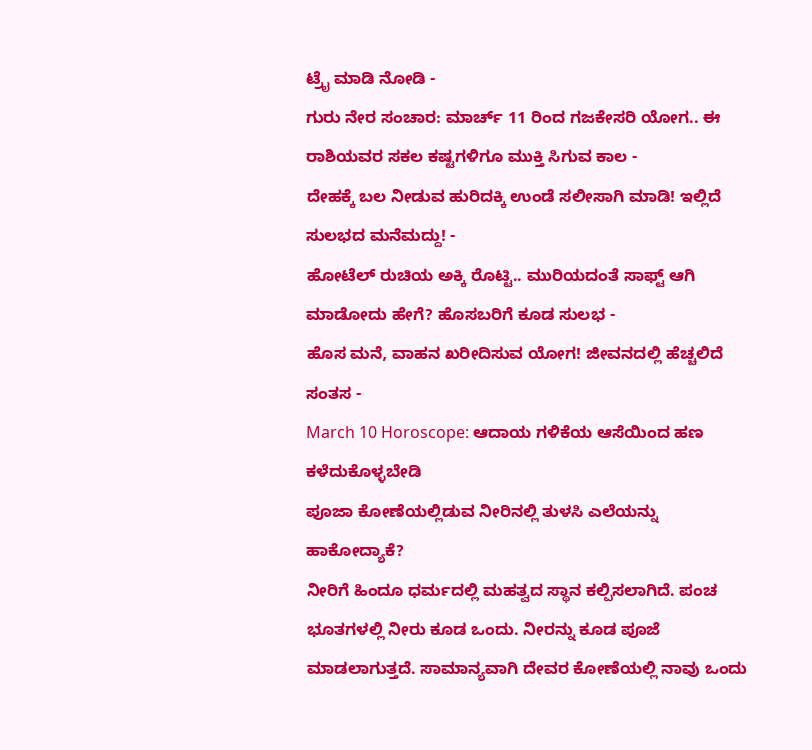ಟ್ರೈ ಮಾಡಿ ನೋಡಿ -
ಗುರು ನೇರ ಸಂಚಾರ: ಮಾರ್ಚ್ 11 ರಿಂದ ಗಜಕೇಸರಿ ಯೋಗ.. ಈ ರಾಶಿಯವರ ಸಕಲ ಕಷ್ಟಗಳಿಗೂ ಮುಕ್ತಿ ಸಿಗುವ ಕಾಲ -
ದೇಹಕ್ಕೆ ಬಲ ನೀಡುವ ಹುರಿದಕ್ಕಿ ಉಂಡೆ ಸಲೀಸಾಗಿ ಮಾಡಿ! ಇಲ್ಲಿದೆ ಸುಲಭದ ಮನೆಮದ್ದು! -
ಹೋಟೆಲ್ ರುಚಿಯ ಅಕ್ಕಿ ರೊಟ್ಟಿ.. ಮುರಿಯದಂತೆ ಸಾಫ್ಟ್ ಆಗಿ ಮಾಡೋದು ಹೇಗೆ? ಹೊಸಬರಿಗೆ ಕೂಡ ಸುಲಭ -
ಹೊಸ ಮನೆ, ವಾಹನ ಖರೀದಿಸುವ ಯೋಗ! ಜೀವನದಲ್ಲಿ ಹೆಚ್ಚಲಿದೆ ಸಂತಸ -
March 10 Horoscope: ಆದಾಯ ಗಳಿಕೆಯ ಆಸೆಯಿಂದ ಹಣ ಕಳೆದುಕೊಳ್ಳಬೇಡಿ
ಪೂಜಾ ಕೋಣೆಯಲ್ಲಿಡುವ ನೀರಿನಲ್ಲಿ ತುಳಸಿ ಎಲೆಯನ್ನು ಹಾಕೋದ್ಯಾಕೆ?
ನೀರಿಗೆ ಹಿಂದೂ ಧರ್ಮದಲ್ಲಿ ಮಹತ್ವದ ಸ್ಥಾನ ಕಲ್ಪಿಸಲಾಗಿದೆ. ಪಂಚ ಭೂತಗಳಲ್ಲಿ ನೀರು ಕೂಡ ಒಂದು. ನೀರನ್ನು ಕೂಡ ಪೂಜೆ ಮಾಡಲಾಗುತ್ತದೆ. ಸಾಮಾನ್ಯವಾಗಿ ದೇವರ ಕೋಣೆಯಲ್ಲಿ ನಾವು ಒಂದು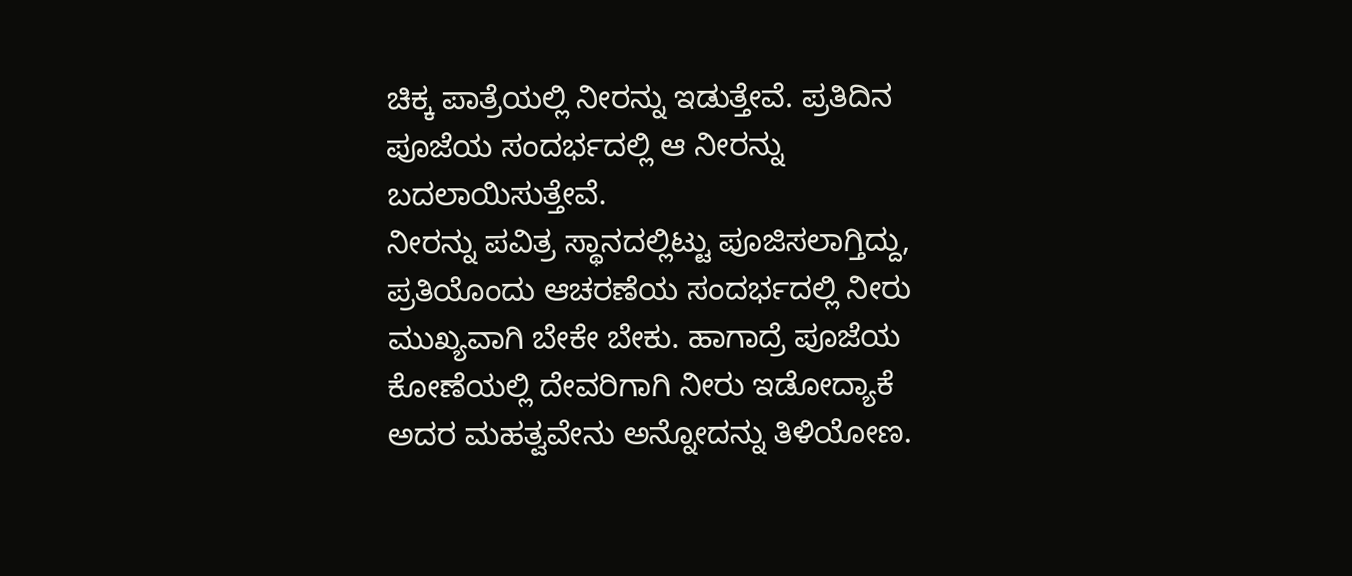ಚಿಕ್ಕ ಪಾತ್ರೆಯಲ್ಲಿ ನೀರನ್ನು ಇಡುತ್ತೇವೆ. ಪ್ರತಿದಿನ ಪೂಜೆಯ ಸಂದರ್ಭದಲ್ಲಿ ಆ ನೀರನ್ನು ಬದಲಾಯಿಸುತ್ತೇವೆ.
ನೀರನ್ನು ಪವಿತ್ರ ಸ್ಥಾನದಲ್ಲಿಟ್ಟು ಪೂಜಿಸಲಾಗ್ತಿದ್ದು, ಪ್ರತಿಯೊಂದು ಆಚರಣೆಯ ಸಂದರ್ಭದಲ್ಲಿ ನೀರು ಮುಖ್ಯವಾಗಿ ಬೇಕೇ ಬೇಕು. ಹಾಗಾದ್ರೆ ಪೂಜೆಯ ಕೋಣೆಯಲ್ಲಿ ದೇವರಿಗಾಗಿ ನೀರು ಇಡೋದ್ಯಾಕೆ ಅದರ ಮಹತ್ವವೇನು ಅನ್ನೋದನ್ನು ತಿಳಿಯೋಣ.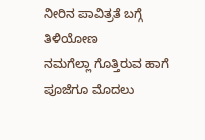ನೀರಿನ ಪಾವಿತ್ರತೆ ಬಗ್ಗೆ ತಿಳಿಯೋಣ
ನಮಗೆಲ್ಲಾ ಗೊತ್ತಿರುವ ಹಾಗೆ ಪೂಜೆಗೂ ಮೊದಲು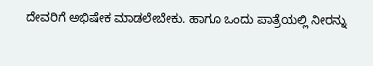ದೇವರಿಗೆ ಅಭಿಷೇಕ ಮಾಡಲೇಬೇಕು. ಹಾಗೂ ಒಂದು ಪಾತ್ರೆಯಲ್ಲಿ ನೀರನ್ನು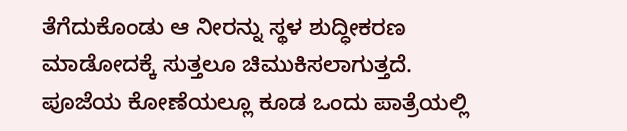ತೆಗೆದುಕೊಂಡು ಆ ನೀರನ್ನು ಸ್ಥಳ ಶುದ್ಧೀಕರಣ ಮಾಡೋದಕ್ಕೆ ಸುತ್ತಲೂ ಚಿಮುಕಿಸಲಾಗುತ್ತದೆ. ಪೂಜೆಯ ಕೋಣೆಯಲ್ಲೂ ಕೂಡ ಒಂದು ಪಾತ್ರೆಯಲ್ಲಿ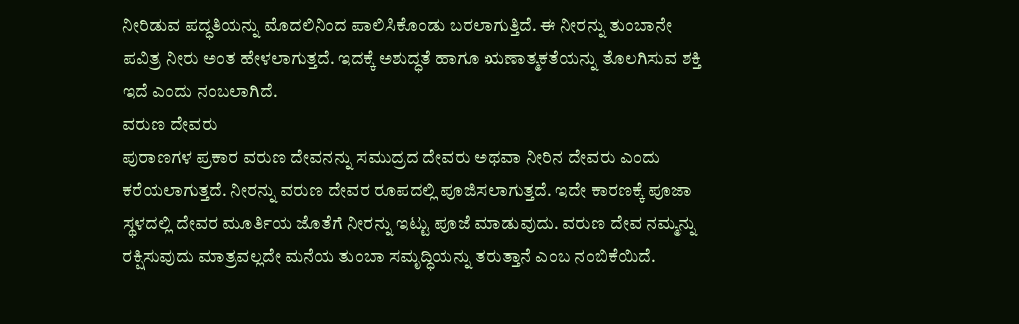ನೀರಿಡುವ ಪದ್ಧತಿಯನ್ನು ಮೊದಲಿನಿಂದ ಪಾಲಿಸಿಕೊಂಡು ಬರಲಾಗುತ್ತಿದೆ. ಈ ನೀರನ್ನು ತುಂಬಾನೇ ಪವಿತ್ರ ನೀರು ಅಂತ ಹೇಳಲಾಗುತ್ತದೆ. ಇದಕ್ಕೆ ಅಶುದ್ಧತೆ ಹಾಗೂ ಋಣಾತ್ಮಕತೆಯನ್ನು ತೊಲಗಿಸುವ ಶಕ್ತಿ ಇದೆ ಎಂದು ನಂಬಲಾಗಿದೆ.
ವರುಣ ದೇವರು
ಪುರಾಣಗಳ ಪ್ರಕಾರ ವರುಣ ದೇವನನ್ನು ಸಮುದ್ರದ ದೇವರು ಅಥವಾ ನೀರಿನ ದೇವರು ಎಂದು ಕರೆಯಲಾಗುತ್ತದೆ. ನೀರನ್ನು ವರುಣ ದೇವರ ರೂಪದಲ್ಲಿ ಪೂಜಿಸಲಾಗುತ್ತದೆ. ಇದೇ ಕಾರಣಕ್ಕೆ ಪೂಜಾ ಸ್ಥಳದಲ್ಲಿ ದೇವರ ಮೂರ್ತಿಯ ಜೊತೆಗೆ ನೀರನ್ನು ಇಟ್ಟು ಪೂಜೆ ಮಾಡುವುದು. ವರುಣ ದೇವ ನಮ್ಮನ್ನು ರಕ್ಷಿಸುವುದು ಮಾತ್ರವಲ್ಲದೇ ಮನೆಯ ತುಂಬಾ ಸಮೃದ್ಧಿಯನ್ನು ತರುತ್ತಾನೆ ಎಂಬ ನಂಬಿಕೆಯಿದೆ.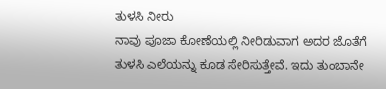ತುಳಸಿ ನೀರು
ನಾವು ಪೂಜಾ ಕೋಣೆಯಲ್ಲಿ ನೀರಿಡುವಾಗ ಅದರ ಜೊತೆಗೆ ತುಳಸಿ ಎಲೆಯನ್ನು ಕೂಡ ಸೇರಿಸುತ್ತೇವೆ. ಇದು ತುಂಬಾನೇ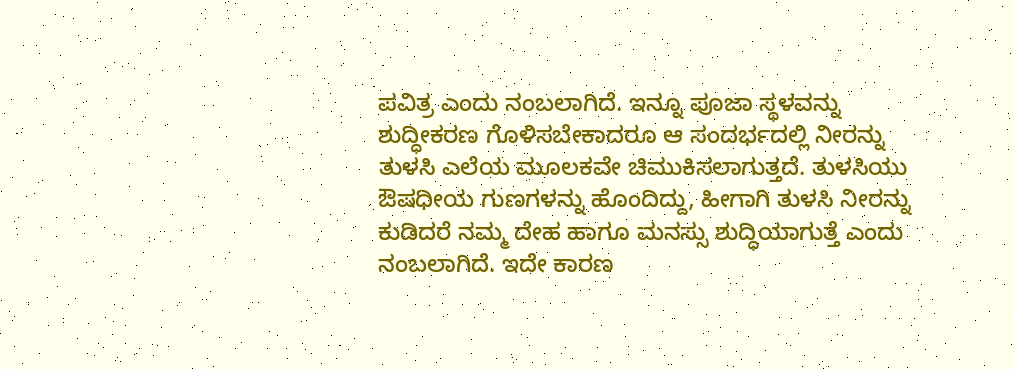ಪವಿತ್ರ ಎಂದು ನಂಬಲಾಗಿದೆ. ಇನ್ನೂ ಪೂಜಾ ಸ್ಥಳವನ್ನು ಶುದ್ಧೀಕರಣ ಗೊಳಿಸಬೇಕಾದರೂ ಆ ಸಂದರ್ಭದಲ್ಲಿ ನೀರನ್ನು ತುಳಸಿ ಎಲೆಯ ಮೂಲಕವೇ ಚಿಮುಕಿಸಲಾಗುತ್ತದೆ. ತುಳಸಿಯು ಔಷಧೀಯ ಗುಣಗಳನ್ನು ಹೊಂದಿದ್ದು, ಹೀಗಾಗಿ ತುಳಸಿ ನೀರನ್ನು ಕುಡಿದರೆ ನಮ್ಮ ದೇಹ ಹಾಗೂ ಮನಸ್ಸು ಶುದ್ಧಿಯಾಗುತ್ತೆ ಎಂದು ನಂಬಲಾಗಿದೆ. ಇದೇ ಕಾರಣ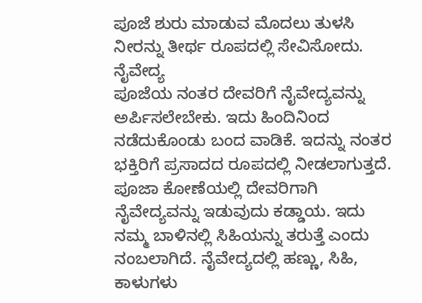ಪೂಜೆ ಶುರು ಮಾಡುವ ಮೊದಲು ತುಳಸಿ ನೀರನ್ನು ತೀರ್ಥ ರೂಪದಲ್ಲಿ ಸೇವಿಸೋದು.
ನೈವೇದ್ಯ
ಪೂಜೆಯ ನಂತರ ದೇವರಿಗೆ ನೈವೇದ್ಯವನ್ನು ಅರ್ಪಿಸಲೇಬೇಕು. ಇದು ಹಿಂದಿನಿಂದ ನಡೆದುಕೊಂಡು ಬಂದ ವಾಡಿಕೆ. ಇದನ್ನು ನಂತರ ಭಕ್ತಿರಿಗೆ ಪ್ರಸಾದದ ರೂಪದಲ್ಲಿ ನೀಡಲಾಗುತ್ತದೆ. ಪೂಜಾ ಕೋಣೆಯಲ್ಲಿ ದೇವರಿಗಾಗಿ ನೈವೇದ್ಯವನ್ನು ಇಡುವುದು ಕಡ್ಡಾಯ. ಇದು ನಮ್ಮ ಬಾಳಿನಲ್ಲಿ ಸಿಹಿಯನ್ನು ತರುತ್ತೆ ಎಂದು ನಂಬಲಾಗಿದೆ. ನೈವೇದ್ಯದಲ್ಲಿ ಹಣ್ಣು, ಸಿಹಿ, ಕಾಳುಗಳು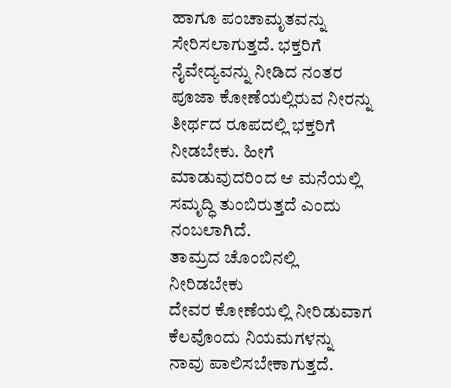ಹಾಗೂ ಪಂಚಾಮೃತವನ್ನು ಸೇರಿಸಲಾಗುತ್ತದೆ. ಭಕ್ತರಿಗೆ ನೈವೇದ್ಯವನ್ನು ನೀಡಿದ ನಂತರ ಪೂಜಾ ಕೋಣೆಯಲ್ಲಿರುವ ನೀರನ್ನು ತೀರ್ಥದ ರೂಪದಲ್ಲಿ ಭಕ್ತರಿಗೆ ನೀಡಬೇಕು. ಹೀಗೆ ಮಾಡುವುದರಿಂದ ಆ ಮನೆಯಲ್ಲಿ ಸಮೃದ್ಧಿ ತುಂಬಿರುತ್ತದೆ ಎಂದು ನಂಬಲಾಗಿದೆ.
ತಾಮ್ರದ ಚೊಂಬಿನಲ್ಲಿ ನೀರಿಡಬೇಕು
ದೇವರ ಕೋಣೆಯಲ್ಲಿ ನೀರಿಡುವಾಗ ಕೆಲವೊಂದು ನಿಯಮಗಳನ್ನು ನಾವು ಪಾಲಿಸಬೇಕಾಗುತ್ತದೆ.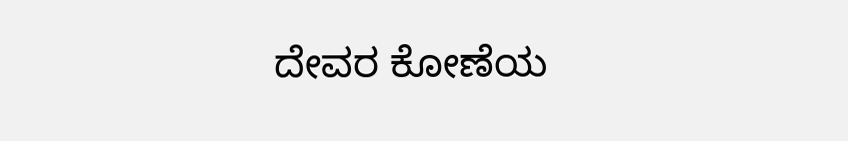ದೇವರ ಕೋಣೆಯ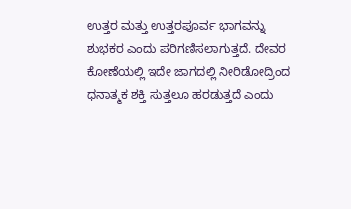ಉತ್ತರ ಮತ್ತು ಉತ್ತರಪೂರ್ವ ಭಾಗವನ್ನು ಶುಭಕರ ಎಂದು ಪರಿಗಣಿಸಲಾಗುತ್ತದೆ. ದೇವರ ಕೋಣೆಯಲ್ಲಿ ಇದೇ ಜಾಗದಲ್ಲಿ ನೀರಿಡೋದ್ರಿಂದ ಧನಾತ್ಮಕ ಶಕ್ತಿ ಸುತ್ತಲೂ ಹರಡುತ್ತದೆ ಎಂದು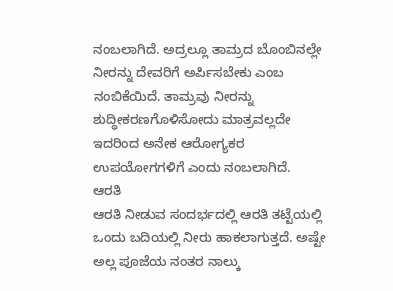ನಂಬಲಾಗಿದೆ. ಅದ್ರಲ್ಲೂ ತಾಮ್ರದ ಬೊಂಬಿನಲ್ಲೇ ನೀರನ್ನು ದೇವರಿಗೆ ಅರ್ಪಿಸಬೇಕು ಎಂಬ ನಂಬಿಕೆಯಿದೆ. ತಾಮ್ರವು ನೀರನ್ನು ಶುದ್ಧೀಕರಣಗೊಳಿಸೋದು ಮಾತ್ರವಲ್ಲದೇ ಇದರಿಂದ ಅನೇಕ ಆರೋಗ್ಯಕರ ಉಪಯೋಗಗಳಿಗೆ ಎಂದು ನಂಬಲಾಗಿದೆ.
ಆರತಿ
ಆರತಿ ನೀಡುವ ಸಂದರ್ಭದಲ್ಲಿ ಆರತಿ ತಟ್ಟೆಯಲ್ಲಿ ಒಂದು ಬದಿಯಲ್ಲಿ ನೀರು ಹಾಕಲಾಗುತ್ತದೆ. ಅಷ್ಟೇ ಅಲ್ಲ ಪೂಜೆಯ ನಂತರ ನಾಲ್ಕು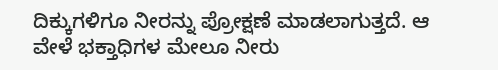ದಿಕ್ಕುಗಳಿಗೂ ನೀರನ್ನು ಪ್ರೋಕ್ಷಣೆ ಮಾಡಲಾಗುತ್ತದೆ. ಆ ವೇಳೆ ಭಕ್ತಾಧಿಗಳ ಮೇಲೂ ನೀರು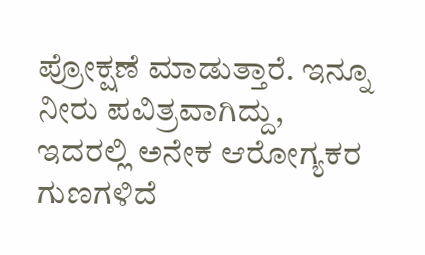ಪ್ರೋಕ್ಷಣೆ ಮಾಡುತ್ತಾರೆ. ಇನ್ನೂ ನೀರು ಪವಿತ್ರವಾಗಿದ್ದು, ಇದರಲ್ಲಿ ಅನೇಕ ಆರೋಗ್ಯಕರ ಗುಣಗಳಿದೆ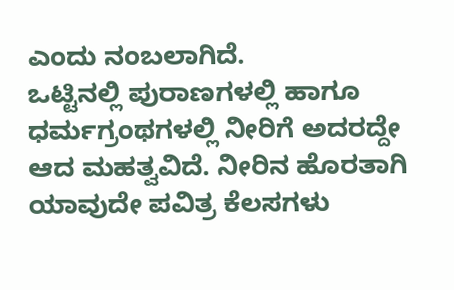ಎಂದು ನಂಬಲಾಗಿದೆ.
ಒಟ್ಟಿನಲ್ಲಿ ಪುರಾಣಗಳಲ್ಲಿ ಹಾಗೂ ಧರ್ಮಗ್ರಂಥಗಳಲ್ಲಿ ನೀರಿಗೆ ಅದರದ್ದೇ ಆದ ಮಹತ್ವವಿದೆ. ನೀರಿನ ಹೊರತಾಗಿ ಯಾವುದೇ ಪವಿತ್ರ ಕೆಲಸಗಳು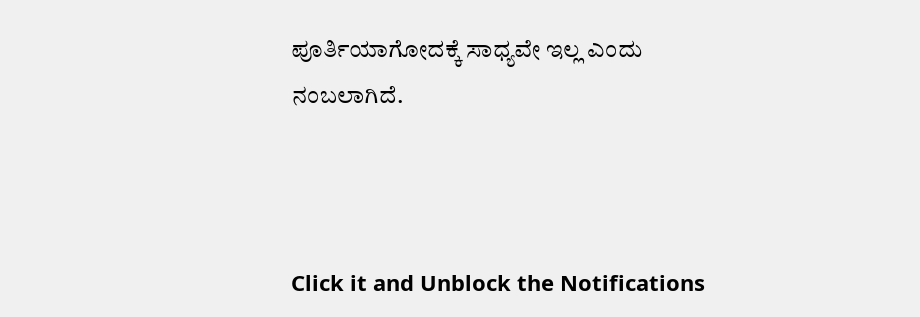ಪೂರ್ತಿಯಾಗೋದಕ್ಕೆ ಸಾಧ್ಯವೇ ಇಲ್ಲ ಎಂದು ನಂಬಲಾಗಿದೆ.



Click it and Unblock the Notifications